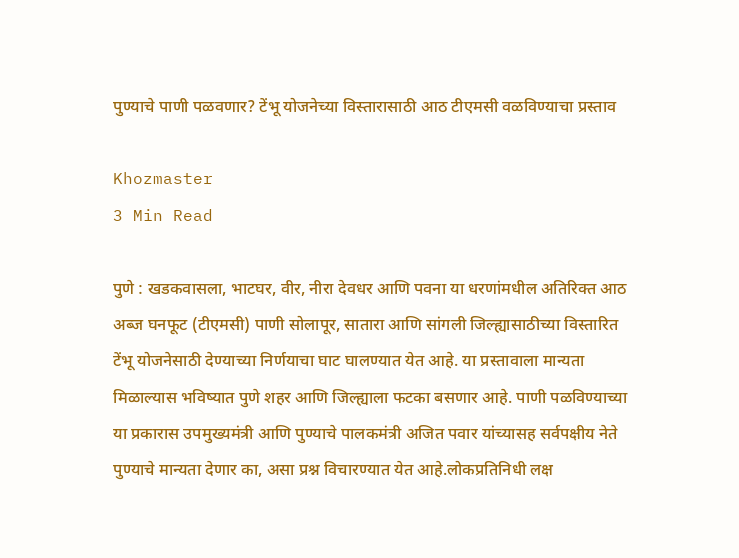पुण्याचे पाणी पळवणार? टेंभू योजनेच्या विस्तारासाठी आठ टीएमसी वळविण्याचा प्रस्ताव

Khozmaster
3 Min Read

पुणे : खडकवासला, भाटघर, वीर, नीरा देवधर आणि पवना या धरणांमधील अतिरिक्त आठ अब्ज घनफूट (टीएमसी) पाणी सोलापूर, सातारा आणि सांगली जिल्ह्यासाठीच्या विस्तारित टेंभू योजनेसाठी देण्याच्या निर्णयाचा घाट घालण्यात येत आहे. या प्रस्तावाला मान्यता मिळाल्यास भविष्यात पुणे शहर आणि जिल्ह्याला फटका बसणार आहे. पाणी पळविण्याच्या या प्रकारास उपमुख्यमंत्री आणि पुण्याचे पालकमंत्री अजित पवार यांच्यासह सर्वपक्षीय नेते पुण्याचे मान्यता देणार का, असा प्रश्न विचारण्यात येत आहे.लोकप्रतिनिधी लक्ष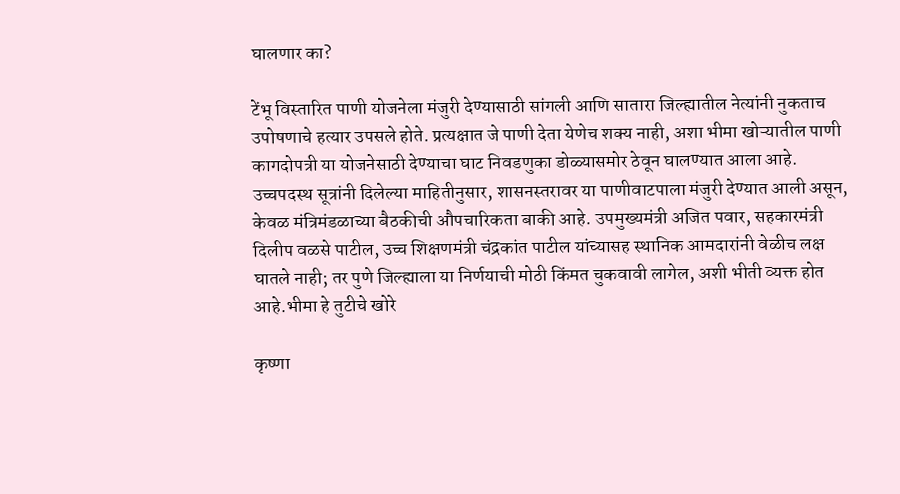घालणार का?

टेंभू विस्तारित पाणी योजनेला मंजुरी देण्यासाठी सांगली आणि सातारा जिल्ह्यातील नेत्यांनी नुकताच उपोषणाचे हत्यार उपसले होते. प्रत्यक्षात जे पाणी देता येणेच शक्य नाही, अशा भीमा खोऱ्यातील पाणी कागदोपत्री या योजनेसाठी देण्याचा घाट निवडणुका डोळ्यासमोर ठेवून घालण्यात आला आहे. उच्चपदस्थ सूत्रांनी दिलेल्या माहितीनुसार, शासनस्तरावर या पाणीवाटपाला मंजुरी देण्यात आली असून, केवळ मंत्रिमंडळाच्या बैठकीची औपचारिकता बाकी आहे. उपमुख्यमंत्री अजित पवार, सहकारमंत्री दिलीप वळसे पाटील, उच्च शिक्षणमंत्री चंद्रकांत पाटील यांच्यासह स्थानिक आमदारांनी वेळीच लक्ष घातले नाही; तर पुणे जिल्ह्याला या निर्णयाची मोठी किंमत चुकवावी लागेल, अशी भीती व्यक्त होत आहे.भीमा हे तुटीचे खोरे

कृष्णा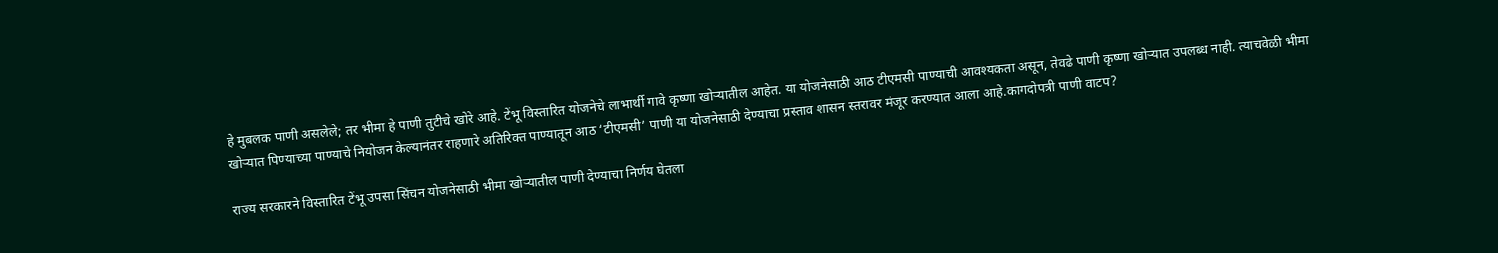हे मुबलक पाणी असलेले; तर भीमा हे पाणी तुटीचे खोरे आहे. टेंभू विस्तारित योजनेचे लाभार्थी गावे कृष्णा खोऱ्यातील आहेत. या योजनेसाठी आठ टीएमसी पाण्याची आवश्यकता असून, तेवढे पाणी कृष्णा खोऱ्यात उपलब्ध नाही. त्याचवेळी भीमा खोऱ्यात पिण्याच्या पाण्याचे नियोजन केल्यानंतर राहणारे अतिरिक्त पाण्यातून आठ ‘टीएमसी’ पाणी या योजनेसाठी देण्याचा प्रस्ताव शासन स्तरावर मंजूर करण्यात आला आहे.कागदोपत्री पाणी वाटप?

राज्य सरकारने विस्तारित टेंभू उपसा सिंचन योजनेसाठी भीमा खोऱ्यातील पाणी देण्याचा निर्णय घेतला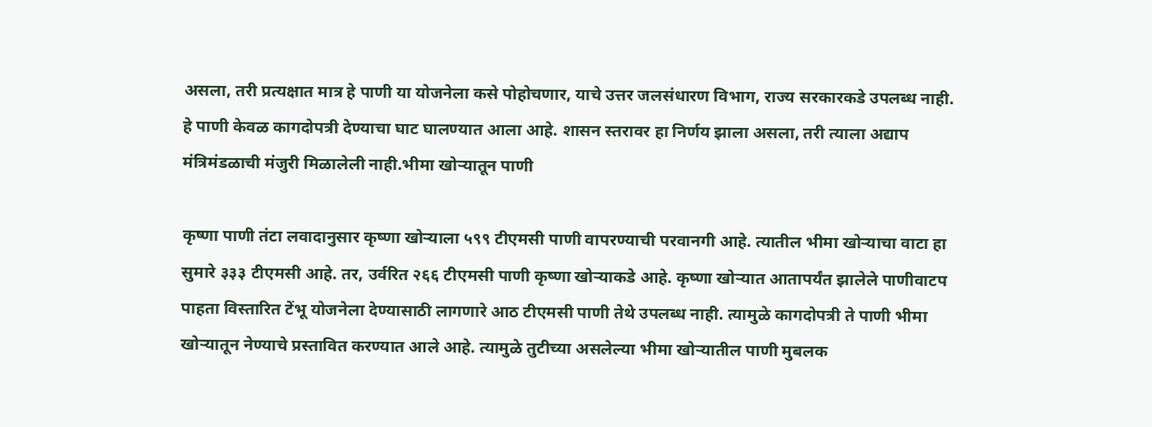असला, तरी प्रत्यक्षात मात्र हे पाणी या योजनेला कसे पोहोचणार, याचे उत्तर जलसंधारण विभाग, राज्य सरकारकडे उपलब्ध नाही. हे पाणी केवळ कागदोपत्री देण्याचा घाट घालण्यात आला आहे. शासन स्तरावर हा निर्णय झाला असला, तरी त्याला अद्याप मंत्रिमंडळाची मंजुरी मिळालेली नाही.भीमा खोऱ्यातून पाणी

कृष्णा पाणी तंटा लवादानुसार कृष्णा खोऱ्याला ५९९ टीएमसी पाणी वापरण्याची परवानगी आहे. त्यातील भीमा खोऱ्याचा वाटा हा सुमारे ३३३ टीएमसी आहे. तर, उर्वरित २६६ टीएमसी पाणी कृष्णा खोऱ्याकडे आहे. कृष्णा खोऱ्यात आतापर्यंत झालेले पाणीवाटप पाहता विस्तारित टेंभू योजनेला देण्यासाठी लागणारे आठ टीएमसी पाणी तेथे उपलब्ध नाही. त्यामुळे कागदोपत्री ते पाणी भीमा खोऱ्यातून नेण्याचे प्रस्तावित करण्यात आले आहे. त्यामुळे तुटीच्या असलेल्या भीमा खोऱ्यातील पाणी मुबलक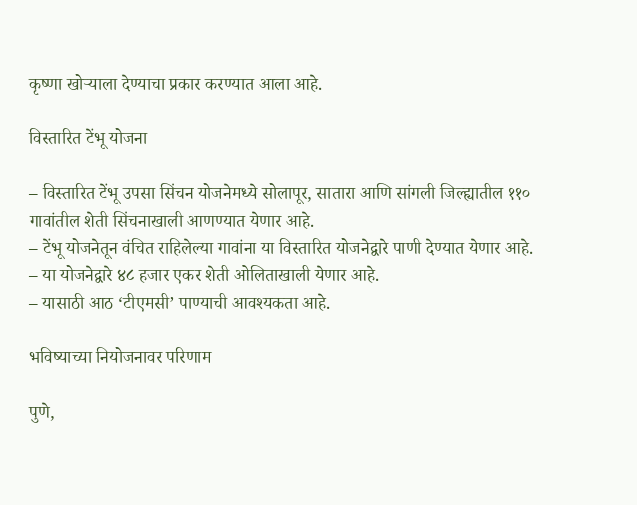कृष्णा खोऱ्याला देण्याचा प्रकार करण्यात आला आहे.

विस्तारित टेंभू योजना

– विस्तारित टेंभू उपसा सिंचन योजनेमध्ये सोलापूर, सातारा आणि सांगली जिल्ह्यातील ११० गावांतील शेती सिंचनाखाली आणण्यात येणार आहे.
– टेंभू योजनेतून वंचित राहिलेल्या गावांना या विस्तारित योजनेद्वारे पाणी देण्यात येणार आहे.
– या योजनेद्वारे ४८ हजार एकर शेती ओलिताखाली येणार आहे.
– यासाठी आठ ‘टीएमसी’ पाण्याची आवश्यकता आहे.

भविष्याच्या नियोजनावर परिणाम

पुणे,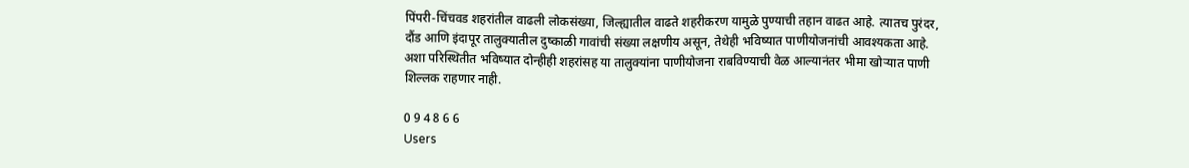पिंपरी-चिंचवड शहरांतील वाढली लोकसंख्या, जिल्ह्यातील वाढते शहरीकरण यामुळे पुण्याची तहान वाढत आहे. त्यातच पुरंदर, दौंड आणि इंदापूर तालुक्यातील दुष्काळी गावांची संख्या लक्षणीय असून, तेथेही भविष्यात पाणीयोजनांची आवश्यकता आहे. अशा परिस्थितीत भविष्यात दोन्हीही शहरांसह या तालुक्यांना पाणीयोजना राबविण्याची वेळ आल्यानंतर भीमा खोऱ्यात पाणी शिल्लक राहणार नाही.

0 9 4 8 6 6
Users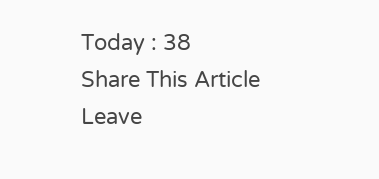Today : 38
Share This Article
Leave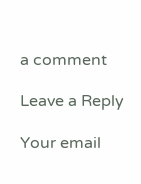a comment

Leave a Reply

Your email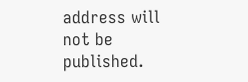address will not be published.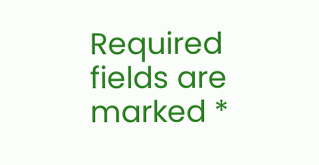Required fields are marked *